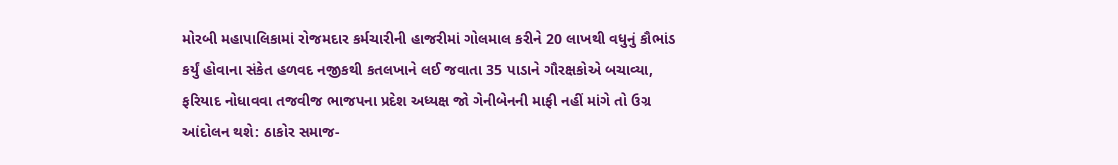મોરબી મહાપાલિકામાં રોજમદાર કર્મચારીની હાજરીમાં ગોલમાલ કરીને 20 લાખથી વધુનું કૌભાંડ કર્યું હોવાના સંકેત હળવદ નજીકથી કતલખાને લઈ જવાતા 35 પાડાને ગૌરક્ષકોએ બચાવ્યા, ફરિયાદ નોધાવવા તજવીજ ભાજપના પ્રદેશ અધ્યક્ષ જો ગેનીબેનની માફી નહીં માંગે તો ઉગ્ર આંદોલન થશે: ઠાકોર સમાજ-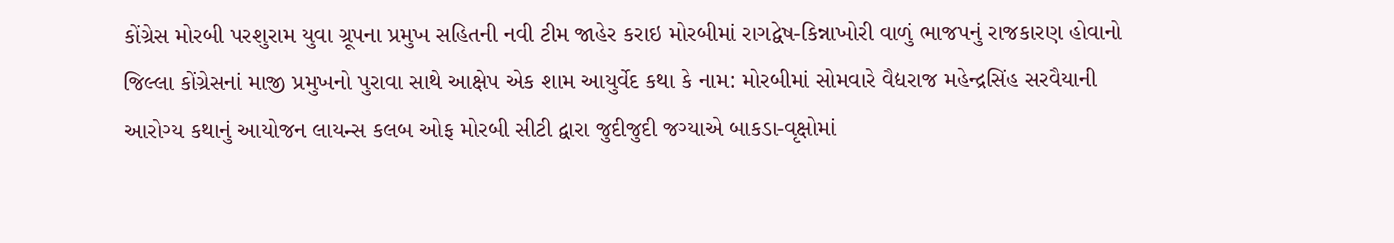કોંગ્રેસ મોરબી પરશુરામ યુવા ગ્રૂપના પ્રમુખ સહિતની નવી ટીમ જાહેર કરાઇ મોરબીમાં રાગદ્વેષ-કિન્નાખોરી વાળું ભાજપનું રાજકારણ હોવાનો જિલ્લા કોંગ્રેસનાં માજી પ્રમુખનો પુરાવા સાથે આક્ષેપ એક શામ આયુર્વેદ કથા કે નામ: મોરબીમાં સોમવારે વૈદ્યરાજ મહેન્દ્રસિંહ સરવૈયાની આરોગ્ય કથાનું આયોજન લાયન્સ કલબ ઓફ મોરબી સીટી દ્વારા જુદીજુદી જગ્યાએ બાકડા-વૃક્ષોમાં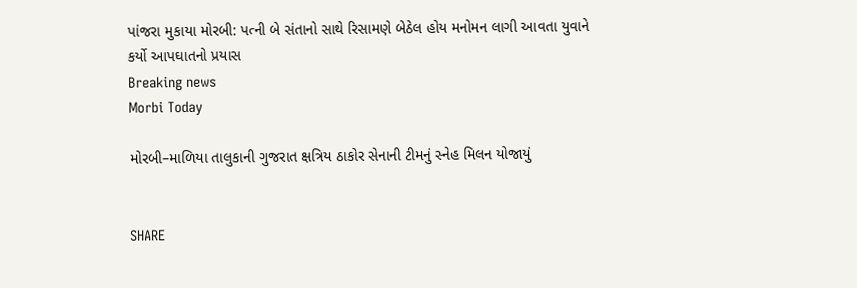પાંજરા મુકાયા મોરબી: પત્ની બે સંતાનો સાથે રિસામણે બેઠેલ હોય મનોમન લાગી આવતા યુવાને કર્યો આપઘાતનો પ્રયાસ
Breaking news
Morbi Today

મોરબી–માળિયા તાલુકાની ગુજરાત ક્ષત્રિય ઠાકોર સેનાની ટીમનું સ્નેહ મિલન યોજાયું


SHARE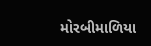મોરબીમાળિયા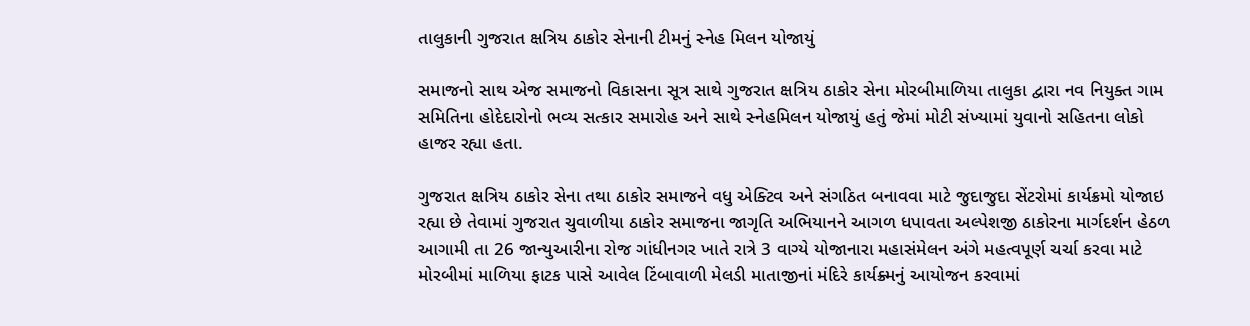તાલુકાની ગુજરાત ક્ષત્રિય ઠાકોર સેનાની ટીમનું સ્નેહ મિલન યોજાયું

સમાજનો સાથ એજ સમાજનો વિકાસના સૂત્ર સાથે ગુજરાત ક્ષત્રિય ઠાકોર સેના મોરબીમાળિયા તાલુકા દ્વારા નવ નિયુક્ત ગામ સમિતિના હોદેદારોનો ભવ્ય સત્કાર સમારોહ અને સાથે સ્નેહમિલન યોજાયું હતું જેમાં મોટી સંખ્યામાં યુવાનો સહિતના લોકો હાજર રહ્યા હતા.

ગુજરાત ક્ષત્રિય ઠાકોર સેના તથા ઠાકોર સમાજને વધુ એક્ટિવ અને સંગઠિત બનાવવા માટે જુદાજુદા સેંટરોમાં કાર્યક્રમો યોજાઇ રહ્યા છે તેવામાં ગુજરાત ચુવાળીયા ઠાકોર સમાજના જાગૃતિ અભિયાનને આગળ ધપાવતા અલ્પેશજી ઠાકોરના માર્ગદર્શન હેઠળ આગામી તા 26 જાન્યુઆરીના રોજ ગાંધીનગર ખાતે રાત્રે 3 વાગ્યે યોજાનારા મહાસંમેલન અંગે મહત્વપૂર્ણ ચર્ચા કરવા માટે મોરબીમાં માળિયા ફાટક પાસે આવેલ ટિંબાવાળી મેલડી માતાજીનાં મંદિરે કાર્યક્ર્મનું આયોજન કરવામાં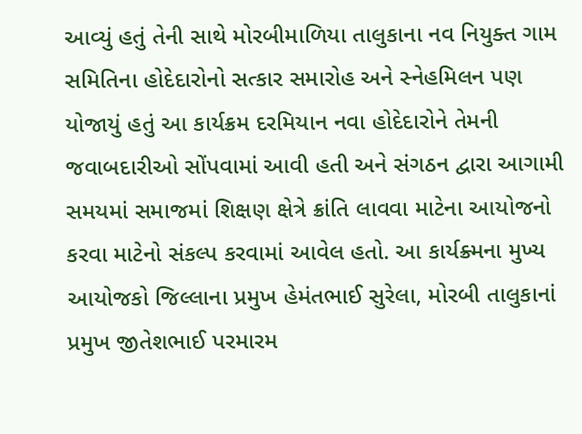આવ્યું હતું તેની સાથે મોરબીમાળિયા તાલુકાના નવ નિયુક્ત ગામ સમિતિના હોદેદારોનો સત્કાર સમારોહ અને સ્નેહમિલન પણ યોજાયું હતું આ કાર્યક્રમ દરમિયાન નવા હોદેદારોને તેમની જવાબદારીઓ સોંપવામાં આવી હતી અને સંગઠન દ્વારા આગામી સમયમાં સમાજમાં શિક્ષણ ક્ષેત્રે ક્રાંતિ લાવવા માટેના આયોજનો કરવા માટેનો સંકલ્પ કરવામાં આવેલ હતો. આ કાર્યક્ર્મના મુખ્ય આયોજકો જિલ્લાના પ્રમુખ હેમંતભાઈ સુરેલા, મોરબી તાલુકાનાં પ્રમુખ જીતેશભાઈ પરમારમ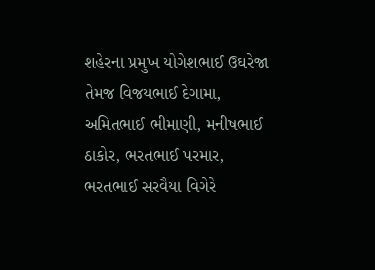શહેરના પ્રમુખ યોગેશભાઈ ઉઘરેજા તેમજ વિજયભાઈ દેગામા, અમિતભાઈ ભીમાણી, મનીષભાઈ ઠાકોર, ભરતભાઈ પરમાર, ભરતભાઈ સરવૈયા વિગેરે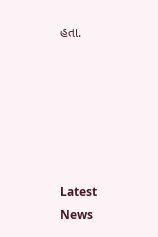હતા.






Latest News